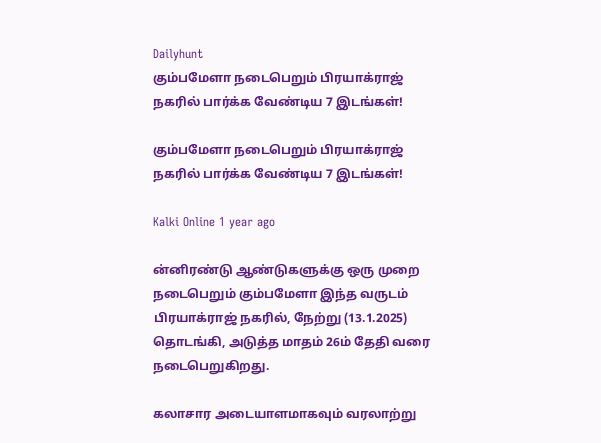Dailyhunt
கும்பமேளா நடைபெறும் பிரயாக்ராஜ் நகரில் பார்க்க வேண்டிய 7 இடங்கள்!

கும்பமேளா நடைபெறும் பிரயாக்ராஜ் நகரில் பார்க்க வேண்டிய 7 இடங்கள்!

Kalki Online 1 year ago

ன்னிரண்டு ஆண்டுகளுக்கு ஒரு முறை நடைபெறும் கும்பமேளா இந்த வருடம் பிரயாக்ராஜ் நகரில், நேற்று (13.1.2025) தொடங்கி, அடுத்த மாதம் 26ம் தேதி வரை நடைபெறுகிறது.

கலாசார அடையாளமாகவும் வரலாற்று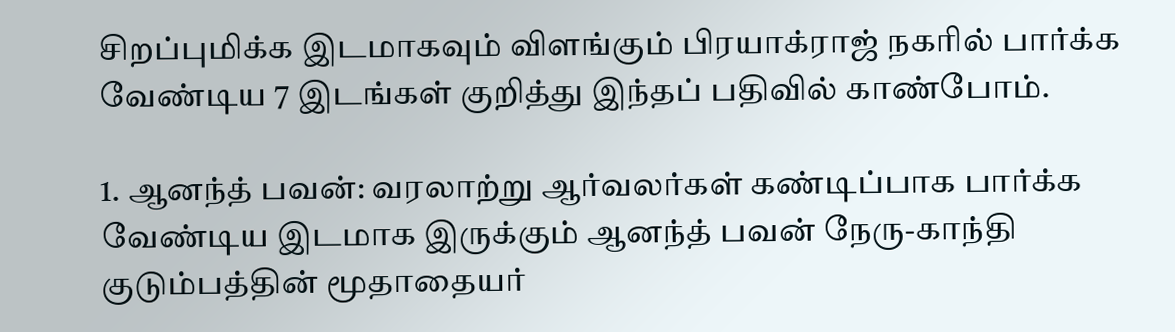சிறப்புமிக்க இடமாகவும் விளங்கும் பிரயாக்ராஜ் நகரில் பார்க்க வேண்டிய 7 இடங்கள் குறித்து இந்தப் பதிவில் காண்போம்.

1. ஆனந்த் பவன்: வரலாற்று ஆர்வலர்கள் கண்டிப்பாக பார்க்க வேண்டிய இடமாக இருக்கும் ஆனந்த் பவன் நேரு-காந்தி குடும்பத்தின் மூதாதையர்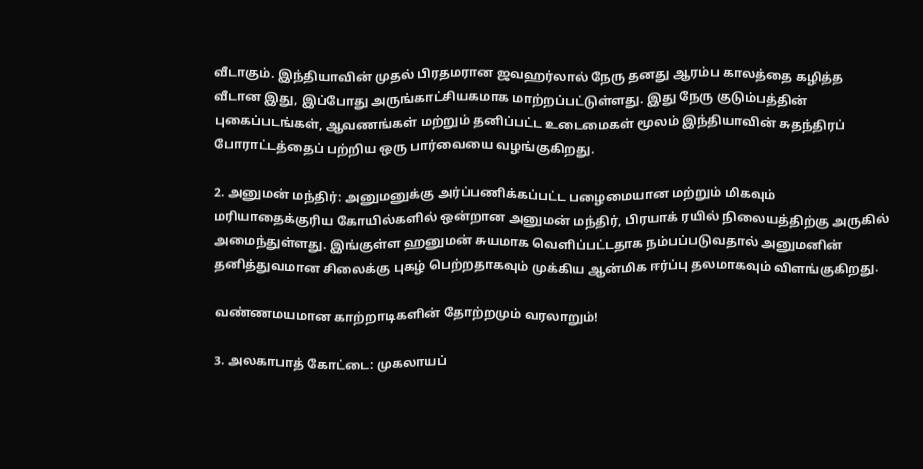வீடாகும். இந்தியாவின் முதல் பிரதமரான ஜவஹர்லால் நேரு தனது ஆரம்ப காலத்தை கழித்த வீடான இது, இப்போது அருங்காட்சியகமாக மாற்றப்பட்டுள்ளது. இது நேரு குடும்பத்தின் புகைப்படங்கள், ஆவணங்கள் மற்றும் தனிப்பட்ட உடைமைகள் மூலம் இந்தியாவின் சுதந்திரப் போராட்டத்தைப் பற்றிய ஒரு பார்வையை வழங்குகிறது.

2. அனுமன் மந்திர்: அனுமனுக்கு அர்ப்பணிக்கப்பட்ட பழைமையான மற்றும் மிகவும் மரியாதைக்குரிய கோயில்களில் ஒன்றான அனுமன் மந்திர், பிரயாக் ரயில் நிலையத்திற்கு அருகில் அமைந்துள்ளது. இங்குள்ள ஹனுமன் சுயமாக வெளிப்பட்டதாக நம்பப்படுவதால் அனுமனின் தனித்துவமான சிலைக்கு புகழ் பெற்றதாகவும் முக்கிய ஆன்மிக ஈர்ப்பு தலமாகவும் விளங்குகிறது.

வண்ணமயமான காற்றாடிகளின் தோற்றமும் வரலாறும்!

3. அலகாபாத் கோட்டை: முகலாயப்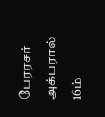பேரரசர் அக்பரால் 16ம்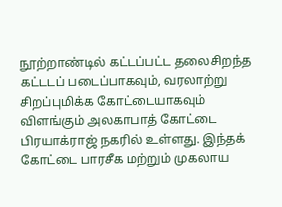நூற்றாண்டில் கட்டப்பட்ட தலைசிறந்த கட்டடப் படைப்பாகவும், வரலாற்று சிறப்புமிக்க கோட்டையாகவும் விளங்கும் அலகாபாத் கோட்டை பிரயாக்ராஜ் நகரில் உள்ளது. இந்தக் கோட்டை பாரசீக மற்றும் முகலாய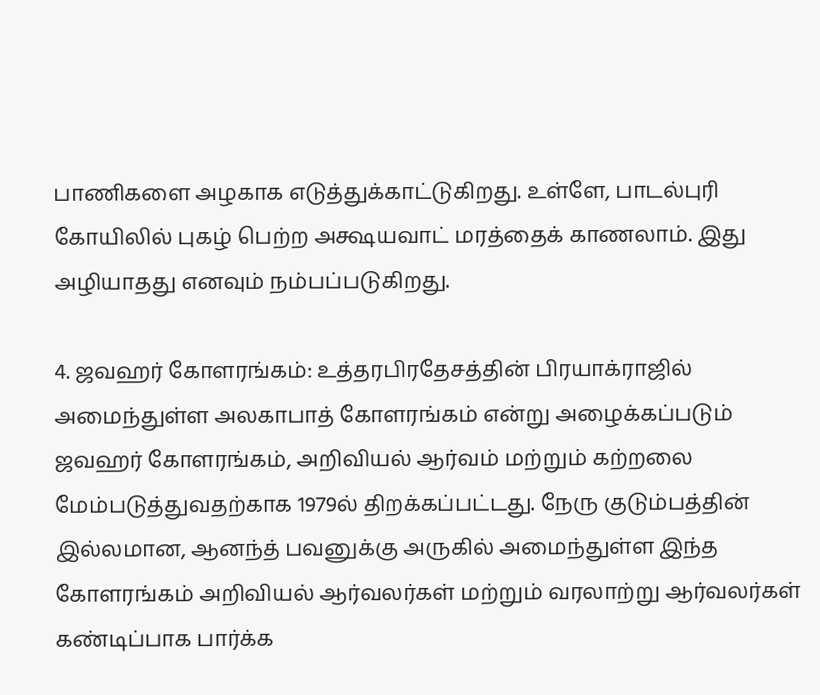பாணிகளை அழகாக எடுத்துக்காட்டுகிறது. உள்ளே, பாடல்புரி கோயிலில் புகழ் பெற்ற அக்ஷயவாட் மரத்தைக் காணலாம். இது அழியாதது எனவும் நம்பப்படுகிறது.

4. ஜவஹர் கோளரங்கம்: உத்தரபிரதேசத்தின் பிரயாக்ராஜில் அமைந்துள்ள அலகாபாத் கோளரங்கம் என்று அழைக்கப்படும் ஜவஹர் கோளரங்கம், அறிவியல் ஆர்வம் மற்றும் கற்றலை மேம்படுத்துவதற்காக 1979ல் திறக்கப்பட்டது. நேரு குடும்பத்தின் இல்லமான, ஆனந்த் பவனுக்கு அருகில் அமைந்துள்ள இந்த கோளரங்கம் அறிவியல் ஆர்வலர்கள் மற்றும் வரலாற்று ஆர்வலர்கள் கண்டிப்பாக பார்க்க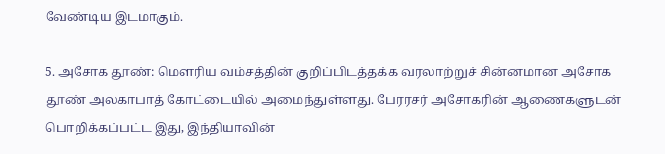வேண்டிய இடமாகும்.

5. அசோக தூண்: மௌரிய வம்சத்தின் குறிப்பிடத்தக்க வரலாற்றுச் சின்னமான அசோக தூண் அலகாபாத் கோட்டையில் அமைந்துள்ளது. பேரரசர் அசோகரின் ஆணைகளுடன் பொறிக்கப்பட்ட இது, இந்தியாவின்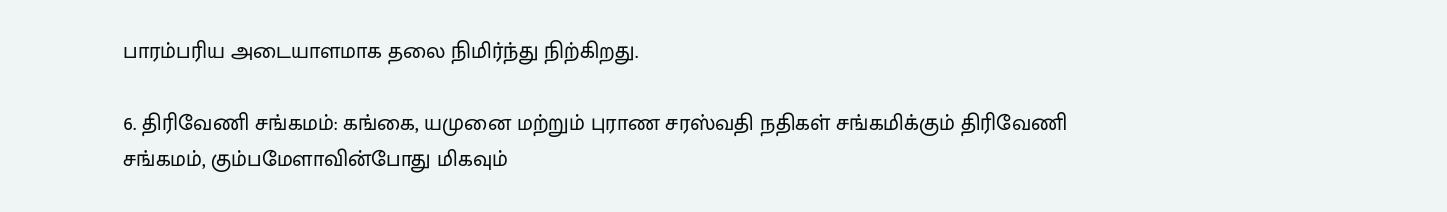பாரம்பரிய அடையாளமாக தலை நிமிர்ந்து நிற்கிறது.

6. திரிவேணி சங்கமம்: கங்கை, யமுனை மற்றும் புராண சரஸ்வதி நதிகள் சங்கமிக்கும் திரிவேணி சங்கமம், கும்பமேளாவின்போது மிகவும்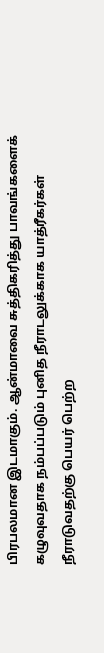பிரபலமான இடமாகும். ஆன்மாவை சுத்திகரித்து பாவங்களைக் கழுவுவதாக நம்பப்படும் புனித நீராடலுக்காக யாத்ரீகர்கள் நீராடுவதற்கு பெயர் பெற்ற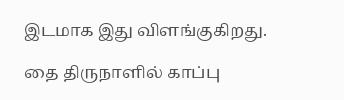இடமாக இது விளங்குகிறது.

தை திருநாளில் காப்பு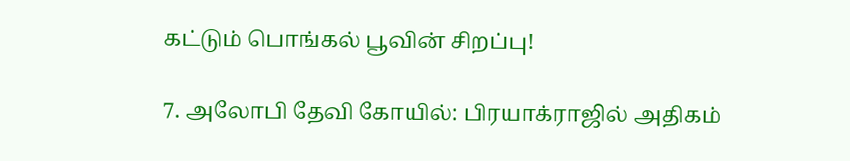கட்டும் பொங்கல் பூவின் சிறப்பு!

7. அலோபி தேவி கோயில்: பிரயாக்ராஜில் அதிகம்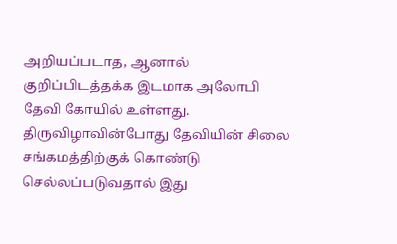அறியப்படாத, ஆனால் குறிப்பிடத்தக்க இடமாக அலோபி தேவி கோயில் உள்ளது. திருவிழாவின்போது தேவியின் சிலை சங்கமத்திற்குக் கொண்டு செல்லப்படுவதால் இது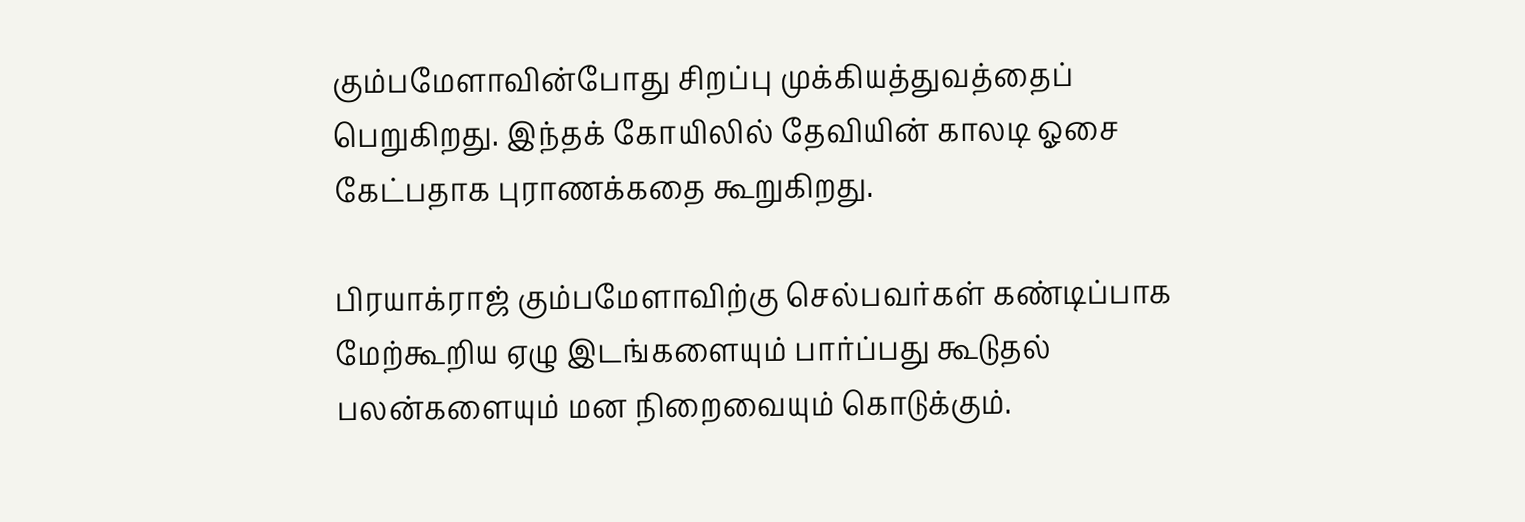கும்பமேளாவின்போது சிறப்பு முக்கியத்துவத்தைப் பெறுகிறது. இந்தக் கோயிலில் தேவியின் காலடி ஓசை கேட்பதாக புராணக்கதை கூறுகிறது.

பிரயாக்ராஜ் கும்பமேளாவிற்கு செல்பவர்கள் கண்டிப்பாக மேற்கூறிய ஏழு இடங்களையும் பார்ப்பது கூடுதல் பலன்களையும் மன நிறைவையும் கொடுக்கும்.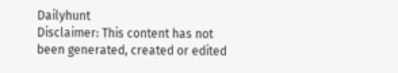Dailyhunt
Disclaimer: This content has not been generated, created or edited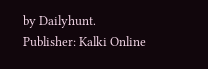by Dailyhunt. Publisher: Kalki Online